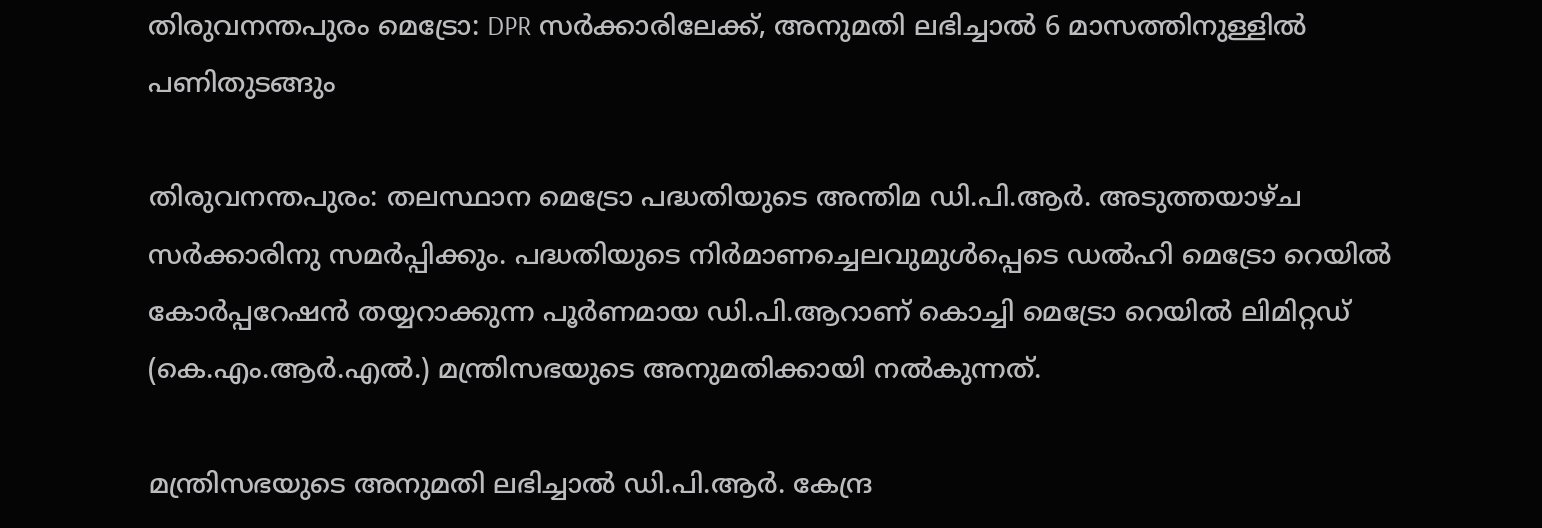തിരുവനന്തപുരം മെട്രോ: DPR സർക്കാരിലേക്ക്‌, അനുമതി ലഭിച്ചാൽ 6 മാസത്തിനുള്ളിൽ പണിതുടങ്ങും

തിരുവനന്തപുരം: തലസ്ഥാന മെട്രോ പദ്ധതിയുടെ അന്തിമ ഡി.പി.ആർ. അടുത്തയാഴ്ച സർക്കാരിനു സമർപ്പിക്കും. പദ്ധതിയുടെ നിർമാണച്ചെലവുമുൾപ്പെടെ ഡൽഹി മെട്രോ റെയിൽ കോർപ്പറേഷൻ തയ്യറാക്കുന്ന പൂർണമായ ഡി.പി.ആറാണ് കൊച്ചി മെട്രോ റെയിൽ ലിമിറ്റഡ് (കെ.എം.ആർ.എൽ.) മന്ത്രിസഭയുടെ അനുമതിക്കായി നൽകുന്നത്.

മന്ത്രിസഭയുടെ അനുമതി ലഭിച്ചാൽ ഡി.പി.ആർ. കേന്ദ്ര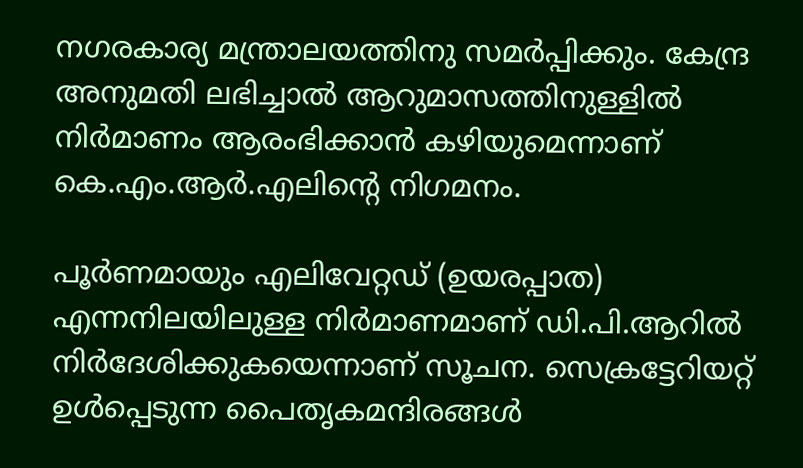നഗരകാര്യ മന്ത്രാലയത്തിനു സമർപ്പിക്കും. കേന്ദ്ര അനുമതി ലഭിച്ചാൽ ആറുമാസത്തിനുള്ളിൽ നിർമാണം ആരംഭിക്കാൻ കഴിയുമെന്നാണ് കെ.എം.ആർ.എലിന്റെ നിഗമനം.

പൂർണമായും എലിവേറ്റഡ് (ഉയരപ്പാത) എന്നനിലയിലുള്ള നിർമാണമാണ് ഡി.പി.ആറിൽ നിർദേശിക്കുകയെന്നാണ് സൂചന. സെക്രട്ടേറിയറ്റ് ഉൾപ്പെടുന്ന പൈതൃകമന്ദിരങ്ങൾ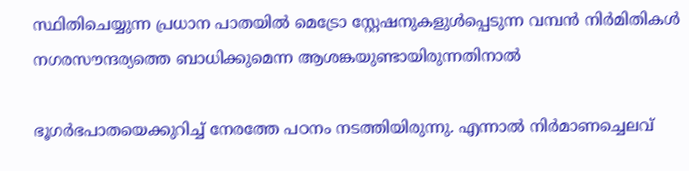സ്ഥിതിചെയ്യുന്ന പ്രധാന പാതയിൽ മെട്രോ സ്റ്റേഷനുകളുൾപ്പെടുന്ന വമ്പൻ നിർമിതികൾ നഗരസൗന്ദര്യത്തെ ബാധിക്കുമെന്ന ആശങ്കയുണ്ടായിരുന്നതിനാൽ

ഭൂഗർഭപാതയെക്കുറിച്ച് നേരത്തേ പഠനം നടത്തിയിരുന്നു. എന്നാൽ നിർമാണച്ചെലവ്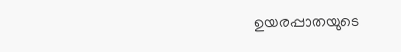ഉയരപ്പാതയുടെ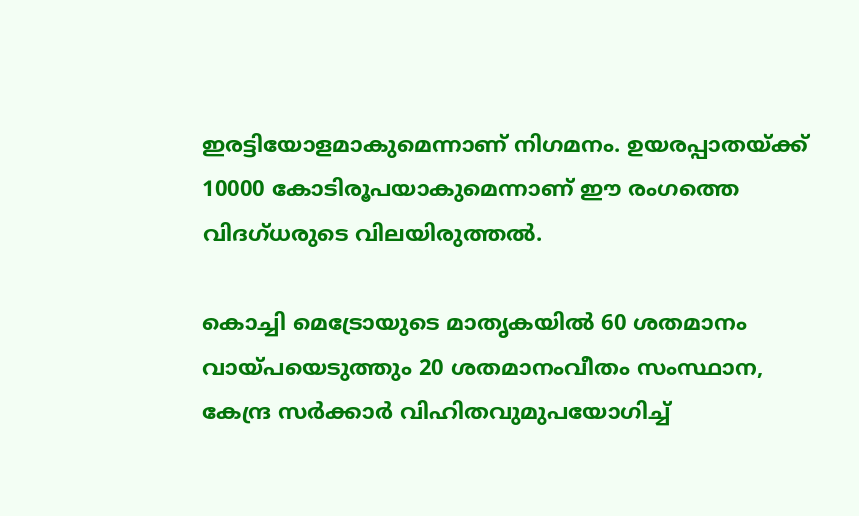ഇരട്ടിയോളമാകുമെന്നാണ് നിഗമനം. ഉയരപ്പാതയ്ക്ക് 10000 കോടിരൂപയാകുമെന്നാണ് ഈ രംഗത്തെ വിദഗ്‌ധരുടെ വിലയിരുത്തൽ.

കൊച്ചി മെട്രോയുടെ മാതൃകയിൽ 60 ശതമാനം വായ്പയെടുത്തും 20 ശതമാനംവീതം സംസ്ഥാന, കേന്ദ്ര സർക്കാർ വിഹിതവുമുപയോഗിച്ച്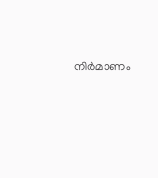നിർമാണം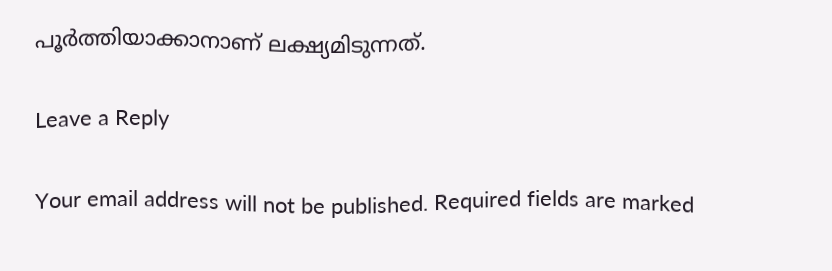പൂർത്തിയാക്കാനാണ് ലക്ഷ്യമിടുന്നത്.

Leave a Reply

Your email address will not be published. Required fields are marked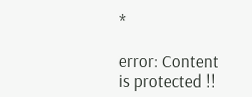*

error: Content is protected !!